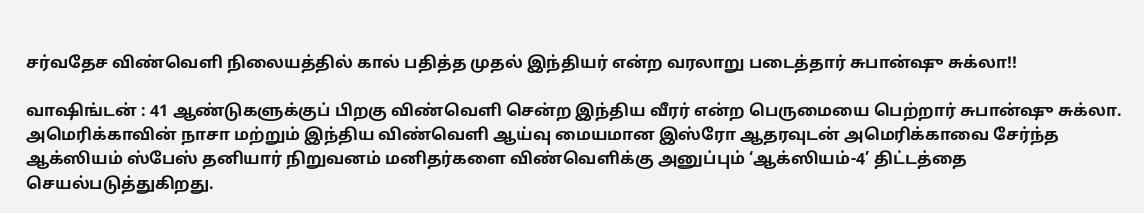சர்வதேச விண்வெளி நிலையத்தில் கால் பதித்த முதல் இந்தியர் என்ற வரலாறு படைத்தார் சுபான்ஷு சுக்லா!!

வாஷிங்டன் : 41 ஆண்டுகளுக்குப் பிறகு விண்வெளி சென்ற இந்திய வீரர் என்ற பெருமையை பெற்றார் சுபான்ஷு சுக்லா. அமெரிக்காவின் நாசா மற்றும் இந்திய விண்வெளி ஆய்வு மையமான இஸ்ரோ ஆதரவுடன் அமெரிக்காவை சேர்ந்த ஆக்ஸியம் ஸ்பேஸ் தனியார் நிறுவனம் மனிதர்களை விண்வெளிக்கு அனுப்பும் ‘ஆக்ஸியம்-4’ திட்டத்தை செயல்படுத்துகிறது.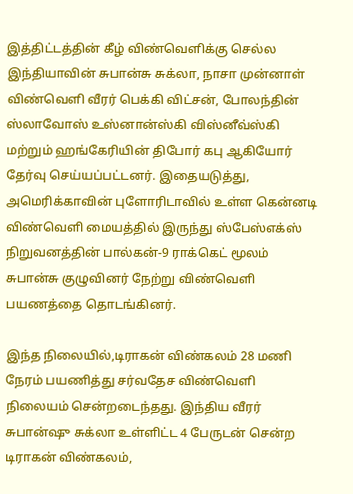இத்திட்டத்தின் கீழ் விண்வெளிக்கு செல்ல இந்தியாவின் சுபான்சு சுக்லா, நாசா முன்னாள் விண்வெளி வீரர் பெக்கி விட்சன், போலந்தின் ஸ்லாவோஸ் உஸ்னான்ஸ்கி விஸ்னீவ்ஸ்கி மற்றும் ஹங்கேரியின் திபோர் கபு ஆகியோர் தேர்வு செய்யப்பட்டனர். இதையடுத்து, அமெரிக்காவின் புளோரிடாவில் உள்ள கென்னடி விண்வெளி மையத்தில் இருந்து ஸ்பேஸ்எக்ஸ் நிறுவனத்தின் பால்கன்-9 ராக்கெட் மூலம் சுபான்சு குழுவினர் நேற்று விண்வெளி பயணத்தை தொடங்கினர்.

இந்த நிலையில்,டிராகன் விண்கலம் 28 மணி நேரம் பயணித்து சர்வதேச விண்வெளி நிலையம் சென்றடைந்தது. இந்திய வீரர் சுபான்ஷு சுக்லா உள்ளிட்ட 4 பேருடன் சென்ற டிராகன் விண்கலம்,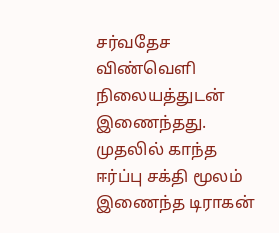சர்வதேச விண்வெளி நிலையத்துடன் இணைந்தது. முதலில் காந்த ஈர்ப்பு சக்தி மூலம் இணைந்த டிராகன்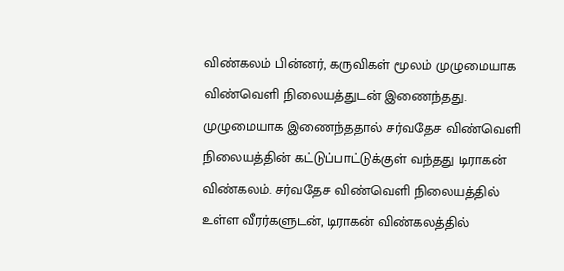விண்கலம் பின்னர், கருவிகள் மூலம் முழுமையாக விண்வெளி நிலையத்துடன் இணைந்தது. முழுமையாக இணைந்ததால் சர்வதேச விண்வெளி நிலையத்தின் கட்டுப்பாட்டுக்குள் வந்தது டிராகன் விண்கலம். சர்வதேச விண்வெளி நிலையத்தில் உள்ள வீரர்களுடன், டிராகன் விண்கலத்தில்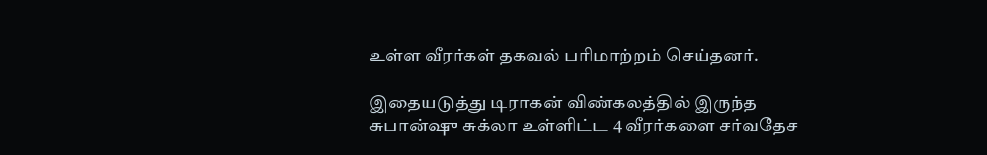உள்ள வீரர்கள் தகவல் பரிமாற்றம் செய்தனர்.

இதையடுத்து டிராகன் விண்கலத்தில் இருந்த சுபான்ஷு சுக்லா உள்ளிட்ட 4 வீரர்களை சர்வதேச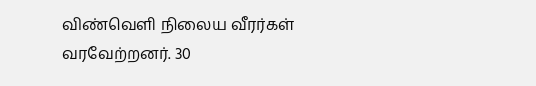விண்வெளி நிலைய வீரர்கள் வரவேற்றனர். 30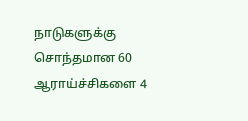நாடுகளுக்கு சொந்தமான 60 ஆராய்ச்சிகளை 4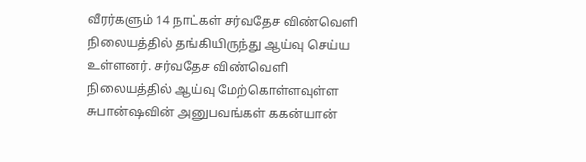வீரர்களும் 14 நாட்கள் சர்வதேச விண்வெளி நிலையத்தில் தங்கியிருந்து ஆய்வு செய்ய உள்ளனர். சர்வதேச விண்வெளி நிலையத்தில் ஆய்வு மேற்கொள்ளவுள்ள சுபான்ஷவின் அனுபவங்கள் ககன்யான்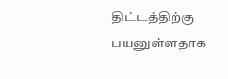திட்டத்திற்கு பயனுள்ளதாக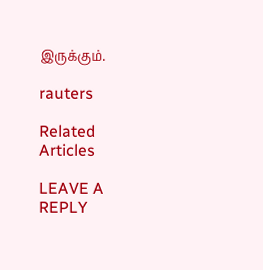இருக்கும்.

rauters

Related Articles

LEAVE A REPLY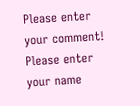Please enter your comment!
Please enter your name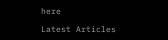here

Latest Articles